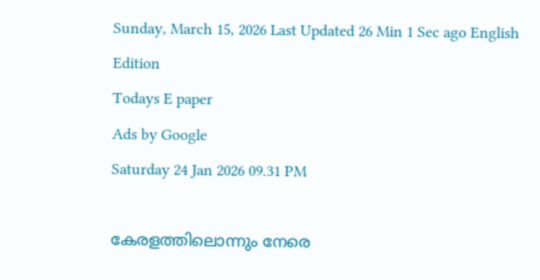Sunday, March 15, 2026 Last Updated 26 Min 1 Sec ago English Edition
Todays E paper
Ads by Google
Saturday 24 Jan 2026 09.31 PM

കേരളത്തിലൊന്നും നേരെ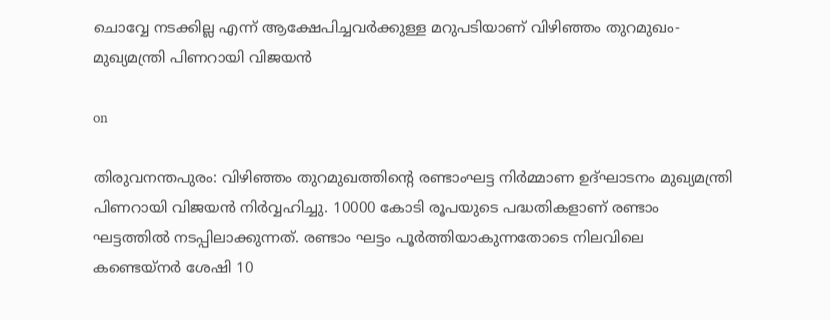ചൊവ്വേ നടക്കില്ല എന്ന് ആക്ഷേപിച്ചവർക്കുള്ള മറുപടിയാണ് വിഴിഞ്ഞം തുറമുഖം-മുഖ്യമന്ത്രി പിണറായി വിജയന്‍

on

തിരുവനന്തപുരം: വിഴിഞ്ഞം തുറമുഖത്തിൻ്റെ രണ്ടാംഘട്ട നിർമ്മാണ ഉദ്ഘാടനം മുഖ്യമന്ത്രി പിണറായി വിജയൻ നിർവ്വഹിച്ചു. 10000 കോടി രൂപയുടെ പദ്ധതികളാണ് രണ്ടാം ഘട്ടത്തിൽ നടപ്പിലാക്കുന്നത്. രണ്ടാം ഘട്ടം പൂർത്തിയാകുന്നതോടെ നിലവിലെ കണ്ടെയ്നർ ശേഷി 10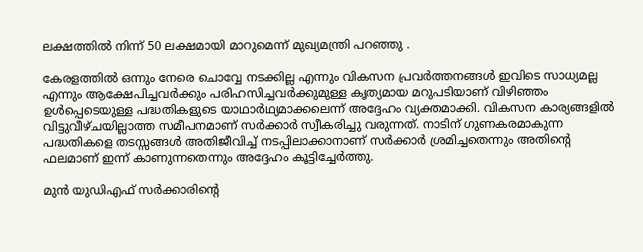ലക്ഷത്തിൽ നിന്ന് 50 ലക്ഷമായി മാറുമെന്ന് മുഖ്യമന്ത്രി പറഞ്ഞു .

കേരളത്തിൽ ഒന്നും നേരെ ചൊവ്വേ നടക്കില്ല എന്നും വികസന പ്രവർത്തനങ്ങൾ ഇവിടെ സാധ്യമല്ല എന്നും ആക്ഷേപിച്ചവർക്കും പരിഹസിച്ചവർക്കുമുള്ള കൃത്യമായ മറുപടിയാണ് വിഴിഞ്ഞം ഉൾപ്പെടെയുള്ള പദ്ധതികളുടെ യാഥാർഥ്യമാക്കലെന്ന് അദ്ദേഹം വ്യക്തമാക്കി. വികസന കാര്യങ്ങളിൽ വിട്ടുവീഴ്ചയില്ലാത്ത സമീപനമാണ് സർക്കാർ സ്വീകരിച്ചു വരുന്നത്. നാടിന് ഗുണകരമാകുന്ന പദ്ധതികളെ തടസ്സങ്ങൾ അതിജീവിച്ച് നടപ്പിലാക്കാനാണ് സർക്കാർ ശ്രമിച്ചതെന്നും അതിന്റെ ഫലമാണ് ഇന്ന് കാണുന്നതെന്നും അദ്ദേഹം കൂട്ടിച്ചേർത്തു.

മുൻ യുഡിഎഫ് സർക്കാരിന്റെ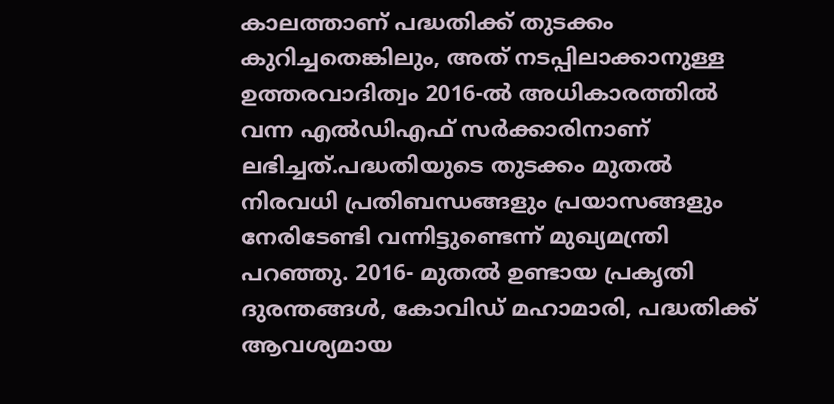കാലത്താണ് പദ്ധതിക്ക് തുടക്കം കുറിച്ചതെങ്കിലും, അത് നടപ്പിലാക്കാനുള്ള ഉത്തരവാദിത്വം 2016-ൽ അധികാരത്തിൽ വന്ന എൽഡിഎഫ് സർക്കാരിനാണ് ലഭിച്ചത്.പദ്ധതിയുടെ തുടക്കം മുതൽ നിരവധി പ്രതിബന്ധങ്ങളും പ്രയാസങ്ങളും നേരിടേണ്ടി വന്നിട്ടുണ്ടെന്ന് മുഖ്യമന്ത്രി പറഞ്ഞു. 2016- മുതൽ ഉണ്ടായ പ്രകൃതി ദുരന്തങ്ങൾ, കോവിഡ് മഹാമാരി, പദ്ധതിക്ക് ആവശ്യമായ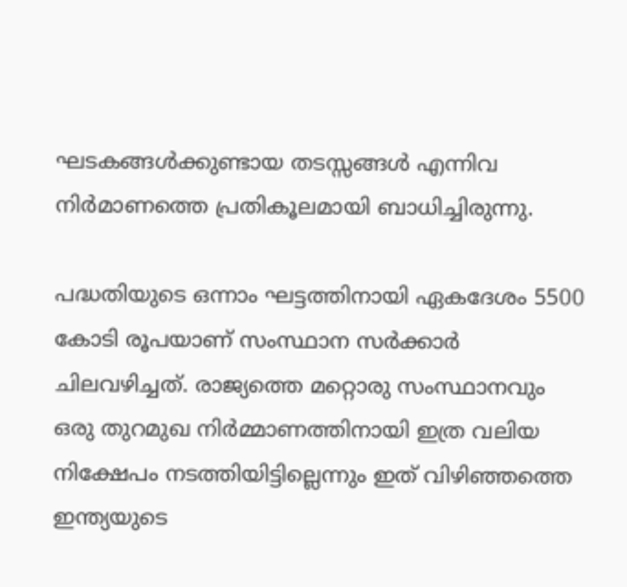ഘടകങ്ങൾക്കുണ്ടായ തടസ്സങ്ങൾ എന്നിവ നിർമാണത്തെ പ്രതികൂലമായി ബാധിച്ചിരുന്നു.

പദ്ധതിയുടെ ഒന്നാം ഘട്ടത്തിനായി ഏകദേശം 5500 കോടി രൂപയാണ് സംസ്ഥാന സർക്കാർ ചിലവഴിച്ചത്. രാജ്യത്തെ മറ്റൊരു സംസ്ഥാനവും ഒരു തുറമുഖ നിർമ്മാണത്തിനായി ഇത്ര വലിയ നിക്ഷേപം നടത്തിയിട്ടില്ലെന്നും ഇത് വിഴിഞ്ഞത്തെ ഇന്ത്യയുടെ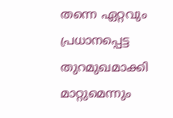തന്നെ ഏറ്റവും പ്രധാനപ്പെട്ട തുറമുഖമാക്കി മാറ്റുമെന്നും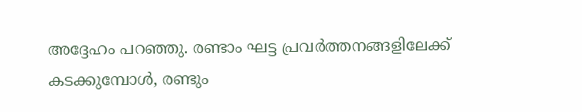അദ്ദേഹം പറഞ്ഞു. രണ്ടാം ഘട്ട പ്രവർത്തനങ്ങളിലേക്ക് കടക്കുമ്പോൾ, രണ്ടും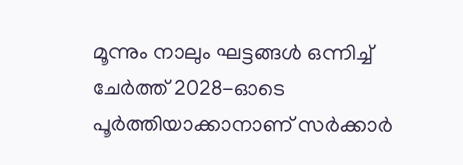മൂന്നും നാലും ഘട്ടങ്ങൾ ഒന്നിച്ച് ചേർത്ത് 2028-ഓടെ പൂർത്തിയാക്കാനാണ് സർക്കാർ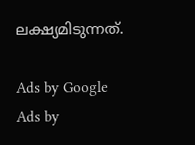ലക്ഷ്യമിടുന്നത്.

Ads by Google
Ads by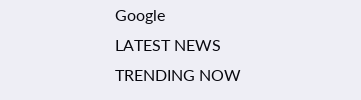Google
LATEST NEWS
TRENDING NOW